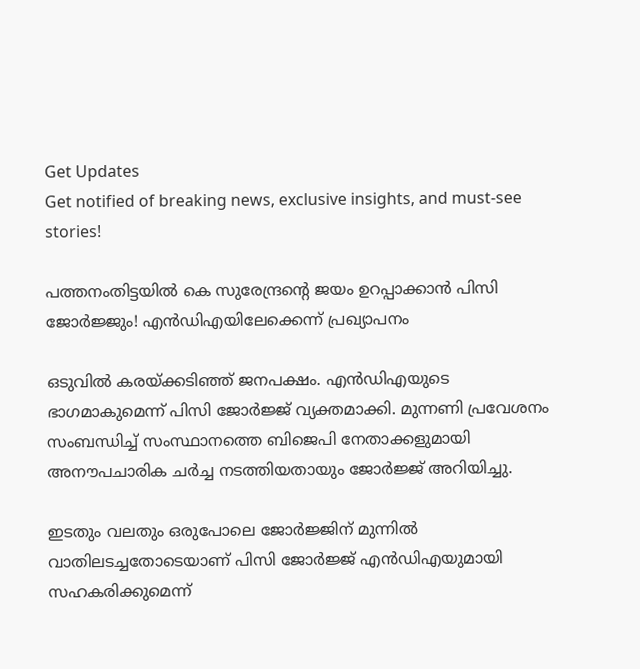Get Updates
Get notified of breaking news, exclusive insights, and must-see stories!

പത്തനംതിട്ടയില്‍ കെ സുരേന്ദ്രന്‍റെ ജയം ഉറപ്പാക്കാന്‍ പിസി ജോര്‍ജ്ജും! എന്‍ഡിഎയിലേക്കെന്ന് പ്രഖ്യാപനം

ഒടുവില്‍ കരയ്ക്കടിഞ്ഞ് ജനപക്ഷം. എന്‍ഡിഎയുടെ ഭാഗമാകുമെന്ന് പിസി ജോര്‍ജ്ജ് വ്യക്തമാക്കി. മുന്നണി പ്രവേശനം സംബന്ധിച്ച് സംസ്ഥാനത്തെ ബിജെപി നേതാക്കളുമായി അനൗപചാരിക ചര്‍ച്ച നടത്തിയതായും ജോര്‍ജ്ജ് അറിയിച്ചു.

ഇടതും വലതും ഒരുപോലെ ജോര്‍ജ്ജിന് മുന്നില്‍ വാതിലടച്ചതോടെയാണ് പിസി ജോര്‍ജ്ജ് എന്‍ഡിഎയുമായി സഹകരിക്കുമെന്ന്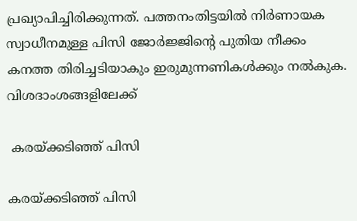പ്രഖ്യാപിച്ചിരിക്കുന്നത്. പത്തനംതിട്ടയില്‍ നിര്‍ണായക സ്വാധീനമുള്ള പിസി ജോര്‍ജ്ജിന്‍റെ പുതിയ നീക്കം കനത്ത തിരിച്ചടിയാകും ഇരുമുന്നണികള്‍ക്കും നല്‍കുക. വിശദാംശങ്ങളിലേക്ക്

 കരയ്ക്കടിഞ്ഞ് പിസി

കരയ്ക്കടിഞ്ഞ് പിസി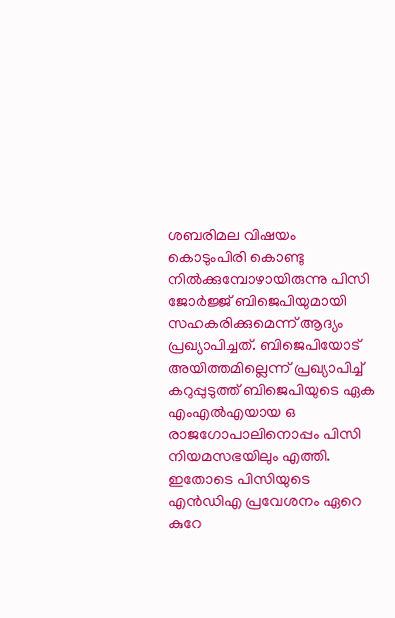ശബരിമല വിഷയം കൊടുംപിരി കൊണ്ടു നില്‍ക്കുമ്പോഴായിരുന്നു പിസി ജോര്‍ജ്ജ് ബിജെപിയുമായി സഹകരിക്കുമെന്ന് ആദ്യം പ്രഖ്യാപിച്ചത്. ബിജെപിയോട് അയിത്തമില്ലെന്ന് പ്രഖ്യാപിച്ച് കറുപ്പുടുത്ത് ബിജെപിയുടെ ഏക എംഎല്‍എയായ ഒ രാജഗോപാലിനൊപ്പം പിസി നിയമസഭയിലും എത്തി. ഇതോടെ പിസിയുടെ എന്‍ഡിഎ പ്രവേശനം ഏറെ കുറേ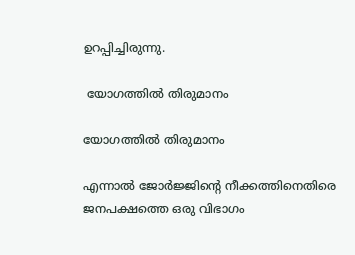ഉറപ്പിച്ചിരുന്നു.

 യോഗത്തില്‍ തിരുമാനം

യോഗത്തില്‍ തിരുമാനം

എന്നാല്‍ ജോര്‍ജ്ജിന്‍റെ നീക്കത്തിനെതിരെ ജനപക്ഷത്തെ ഒരു വിഭാഗം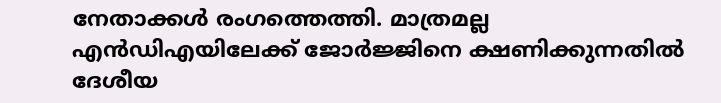നേതാക്കള്‍ രംഗത്തെത്തി. മാത്രമല്ല എന്‍ഡിഎയിലേക്ക് ജോര്‍ജ്ജിനെ ക്ഷണിക്കുന്നതില്‍ ദേശീയ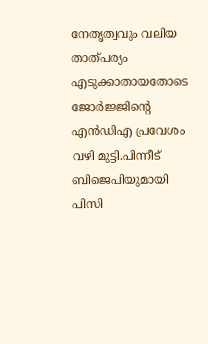നേതൃത്വവും വലിയ താത്പര്യം എടുക്കാതായതോടെ ജോര്‍ജ്ജിന്‍റെ എന്‍ഡിഎ പ്രവേശം വഴി മുട്ടി.പിന്നീട് ബിജെപിയുമായി പിസി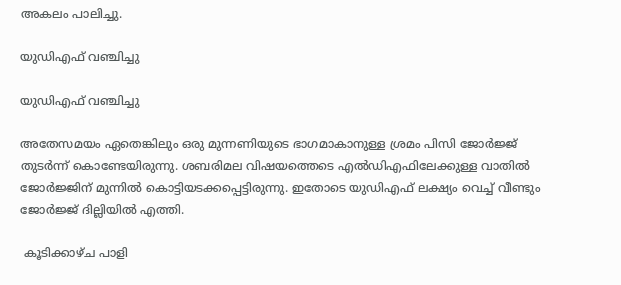അകലം പാലിച്ചു.

യുഡിഎഫ് വഞ്ചിച്ചു

യുഡിഎഫ് വഞ്ചിച്ചു

അതേസമയം ഏതെങ്കിലും ഒരു മുന്നണിയുടെ ഭാഗമാകാനുള്ള ശ്രമം പിസി ജോര്‍ജ്ജ് തുടര്‍ന്ന് കൊണ്ടേയിരുന്നു. ശബരിമല വിഷയത്തെടെ എല്‍ഡിഎഫിലേക്കുള്ള വാതില്‍ ജോര്‍ജ്ജിന് മുന്നില്‍ കൊട്ടിയടക്കപ്പെട്ടിരുന്നു. ഇതോടെ യുഡിഎഫ് ലക്ഷ്യം വെച്ച് വീണ്ടും ജോര്‍ജ്ജ് ദില്ലിയില്‍ എത്തി.

 കൂടിക്കാഴ്ച പാളി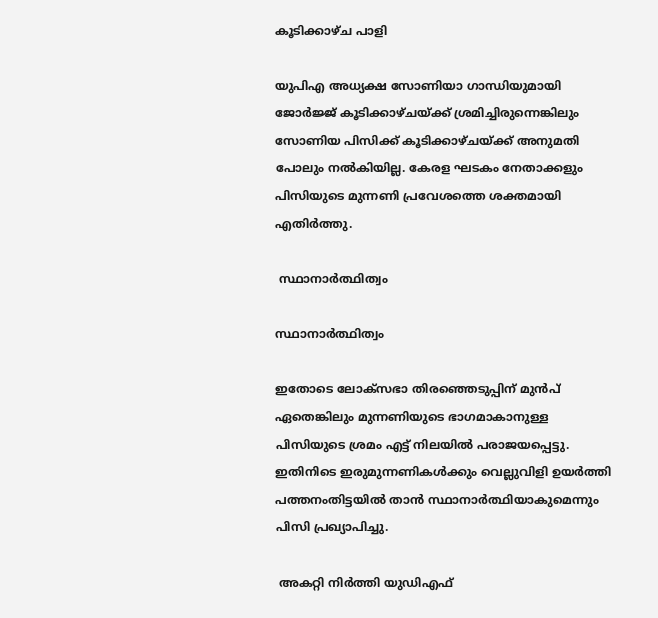കൂടിക്കാഴ്ച പാളി

യുപിഎ അധ്യക്ഷ സോണിയാ ഗാന്ധിയുമായി ജോര്‍ജ്ജ് കൂടിക്കാഴ്ചയ്ക്ക് ശ്രമിച്ചിരുന്നെങ്കിലും സോണിയ പിസിക്ക് കൂടിക്കാഴ്ചയ്ക്ക് അനുമതി പോലും നല്‍കിയില്ല. കേരള ഘടകം നേതാക്കളും പിസിയുടെ മുന്നണി പ്രവേശത്തെ ശക്തമായി എതിര്‍ത്തു.

 സ്ഥാനാര്‍ത്ഥിത്വം

സ്ഥാനാര്‍ത്ഥിത്വം

ഇതോടെ ലോക്സഭാ തിരഞ്ഞെടുപ്പിന് മുന്‍പ് ഏതെങ്കിലും മുന്നണിയുടെ ഭാഗമാകാനുള്ള പിസിയുടെ ശ്രമം എട്ട് നിലയില്‍ പരാജയപ്പെട്ടു. ഇതിനിടെ ഇരുമുന്നണികള്‍ക്കും വെല്ലുവിളി ഉയര്‍ത്തി പത്തനംതിട്ടയില്‍ താന്‍ സ്ഥാനാര്‍ത്ഥിയാകുമെന്നും പിസി പ്രഖ്യാപിച്ചു.

 അകറ്റി നിര്‍ത്തി യുഡിഎഫ്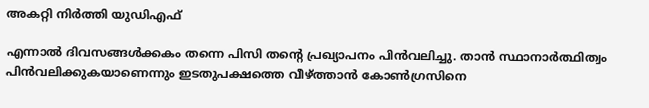അകറ്റി നിര്‍ത്തി യുഡിഎഫ്

എന്നാല്‍ ദിവസങ്ങള്‍ക്കകം തന്നെ പിസി തന്‍റെ പ്രഖ്യാപനം പിന്‍വലിച്ചു. താന്‍ സ്ഥാനാര്‍ത്ഥിത്വം പിന്‍വലിക്കുകയാണെന്നും ഇടതുപക്ഷത്തെ വീഴ്ത്താന്‍ കോണ്‍ഗ്രസിനെ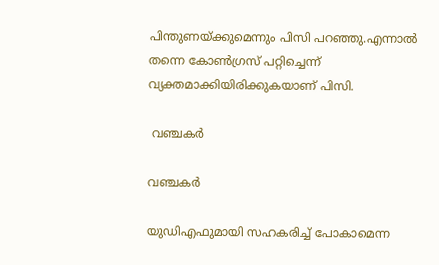പിന്തുണയ്ക്കുമെന്നും പിസി പറഞ്ഞു.എന്നാല്‍ തന്നെ കോണ്‍ഗ്രസ് പറ്റിച്ചെന്ന് വ്യക്തമാക്കിയിരിക്കുകയാണ് പിസി.

 വഞ്ചകര്‍

വഞ്ചകര്‍

യുഡിഎഫുമായി സഹകരിച്ച് പോകാമെന്ന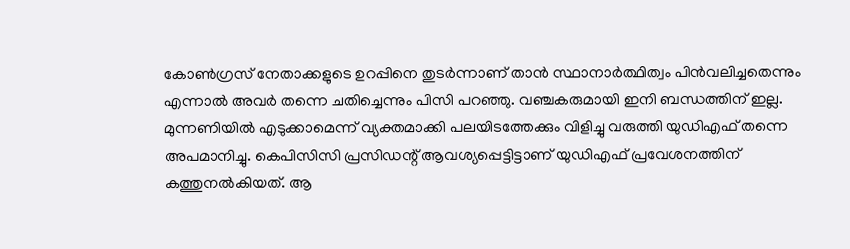കോണ്‍ഗ്രസ് നേതാക്കളുടെ ഉറപ്പിനെ തുടര്‍ന്നാണ് താന്‍ സ്ഥാനാര്‍ത്ഥിത്വം പിന്‍വലിച്ചതെന്നും എന്നാല്‍ അവര്‍ തന്നെ ചതിച്ചെന്നും പിസി പറഞ്ഞു. വഞ്ചകരുമായി ഇനി ബന്ധത്തിന് ഇല്ല. മുന്നണിയില്‍ എടുക്കാമെന്ന് വ്യക്തമാക്കി പലയിടത്തേക്കും വിളിച്ചു വരുത്തി യുഡിഎഫ് തന്നെ അപമാനിച്ചു. കെപിസിസി പ്രസിഡന്റ് ആവശ്യപ്പെട്ടിട്ടാണ് യുഡിഎഫ് പ്രവേശനത്തിന് കത്തുനല്‍കിയത്. ആ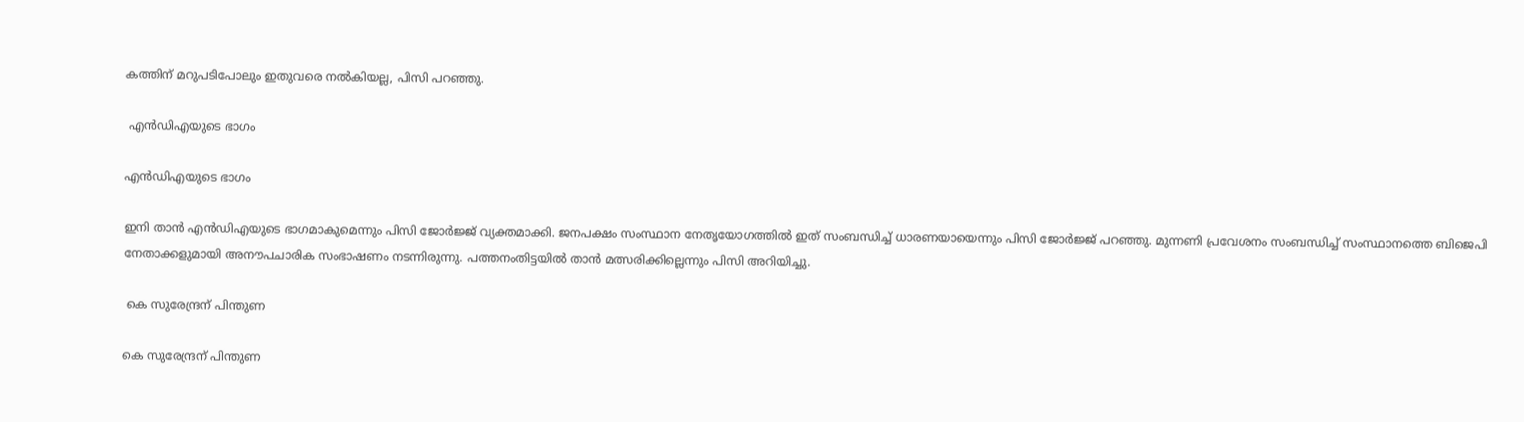കത്തിന് മറുപടിപോലും ഇതുവരെ നല്‍കിയല്ല, പിസി പറഞ്ഞു.

 എന്‍ഡിഎയുടെ ഭാഗം

എന്‍ഡിഎയുടെ ഭാഗം

ഇനി താന്‍ എന്‍ഡിഎയുടെ ഭാഗമാകുമെന്നും പിസി ജോര്‍ജ്ജ് വ്യക്തമാക്കി. ജനപക്ഷം സംസ്ഥാന നേതൃയോഗത്തില്‍ ഇത് സംബന്ധിച്ച് ധാരണയായെന്നും പിസി ജോര്‍ജ്ജ് പറഞ്ഞു. മുന്നണി പ്രവേശനം സംബന്ധിച്ച് സംസ്ഥാനത്തെ ബിജെപി നേതാക്കളുമായി അനൗപചാരിക സംഭാഷണം നടന്നിരുന്നു. പത്തനംതിട്ടയില്‍ താന്‍ മത്സരിക്കില്ലെന്നും പിസി അറിയിച്ചു.

 കെ സുരേന്ദ്രന് പിന്തുണ

കെ സുരേന്ദ്രന് പിന്തുണ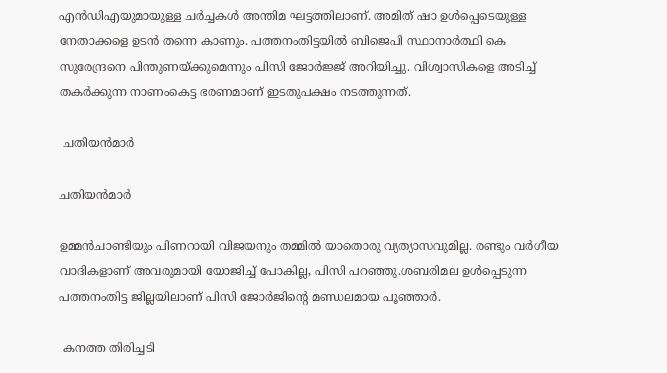എന്‍ഡിഎയുമായുള്ള ചര്‍ച്ചകള്‍ അന്തിമ ഘട്ടത്തിലാണ്. അമിത് ഷാ ഉള്‍പ്പെടെയുള്ള നേതാക്കളെ ഉടന്‍ തന്നെ കാണും. പത്തനംതിട്ടയില്‍ ബിജെപി സ്ഥാനാര്‍ത്ഥി കെ സുരേന്ദ്രനെ പിന്തുണയ്ക്കുമെന്നും പിസി ജോര്‍ജ്ജ് അറിയിച്ചു. വിശ്വാസികളെ അടിച്ച് തകര്‍ക്കുന്ന നാണംകെട്ട ഭരണമാണ് ഇടതുപക്ഷം നടത്തുന്നത്.

 ചതിയന്‍മാര്‍

ചതിയന്‍മാര്‍

ഉമ്മന്‍ചാണ്ടിയും പിണറായി വിജയനും തമ്മില്‍ യാതൊരു വ്യത്യാസവുമില്ല. രണ്ടും വര്‍ഗീയ വാദികളാണ് അവരുമായി യോജിച്ച് പോകില്ല, പിസി പറഞ്ഞു.ശബരിമല ഉള്‍പ്പെടുന്ന പത്തനംതിട്ട ജില്ലയിലാണ് പിസി ജോര്‍ജിന്റെ മണ്ഡലമായ പൂഞ്ഞാര്‍.

 കനത്ത തിരിച്ചടി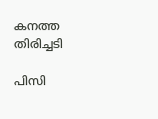കനത്ത തിരിച്ചടി

പിസി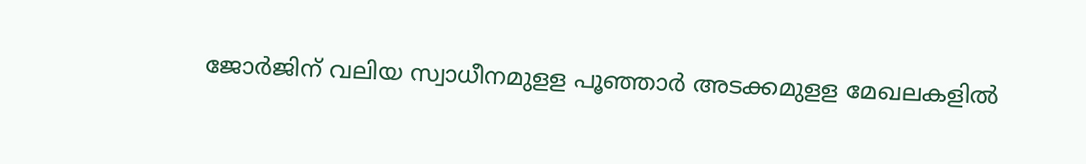ജോര്‍ജിന് വലിയ സ്വാധീനമുളള പൂഞ്ഞാര്‍ അടക്കമുളള മേഖലകളില്‍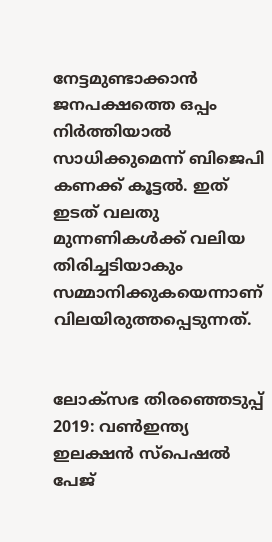നേട്ടമുണ്ടാക്കാന്‍ ജനപക്ഷത്തെ ഒപ്പം നിര്‍ത്തിയാല്‍ സാധിക്കുമെന്ന് ബിജെപി കണക്ക് കൂട്ടല്‍. ഇത് ഇടത് വലതു മുന്നണികള്‍ക്ക് വലിയ തിരിച്ചടിയാകും സമ്മാനിക്കുകയെന്നാണ് വിലയിരുത്തപ്പെടുന്നത്.


ലോക്സഭ തിരഞ്ഞെടുപ്പ് 2019: വൺഇന്ത്യ ഇലക്ഷൻ സ്പെഷൽ പേജ്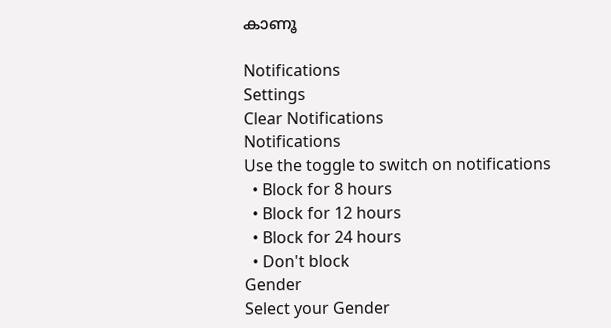കാണൂ

Notifications
Settings
Clear Notifications
Notifications
Use the toggle to switch on notifications
  • Block for 8 hours
  • Block for 12 hours
  • Block for 24 hours
  • Don't block
Gender
Select your Gender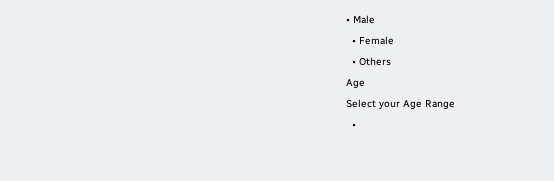• Male
  • Female
  • Others
Age
Select your Age Range
  •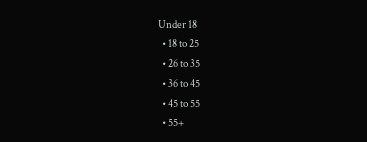Under 18
  • 18 to 25
  • 26 to 35
  • 36 to 45
  • 45 to 55
  • 55+